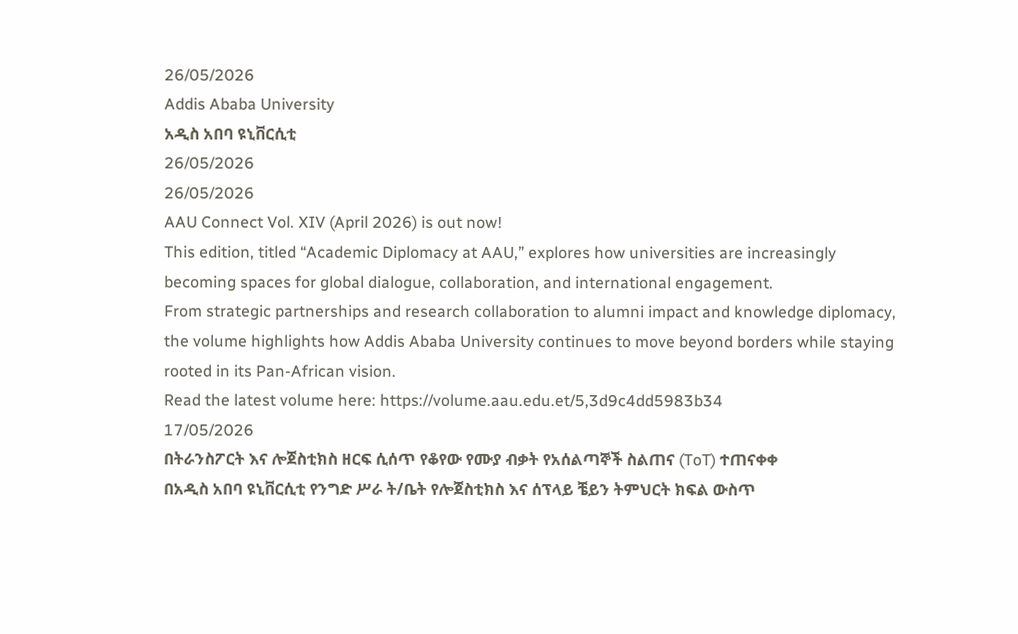26/05/2026
Addis Ababa University
አዲስ አበባ ዩኒቨርሲቲ
26/05/2026
26/05/2026
AAU Connect Vol. XIV (April 2026) is out now!
This edition, titled “Academic Diplomacy at AAU,” explores how universities are increasingly becoming spaces for global dialogue, collaboration, and international engagement.
From strategic partnerships and research collaboration to alumni impact and knowledge diplomacy, the volume highlights how Addis Ababa University continues to move beyond borders while staying rooted in its Pan-African vision.
Read the latest volume here: https://volume.aau.edu.et/5,3d9c4dd5983b34
17/05/2026
በትራንስፖርት እና ሎጀስቲክስ ዘርፍ ሲሰጥ የቆየው የሙያ ብቃት የአሰልጣኞች ስልጠና (ToT) ተጠናቀቀ
በአዲስ አበባ ዩኒቨርሲቲ የንግድ ሥራ ት/ቤት የሎጀስቲክስ እና ሰፕላይ ቼይን ትምህርት ክፍል ውስጥ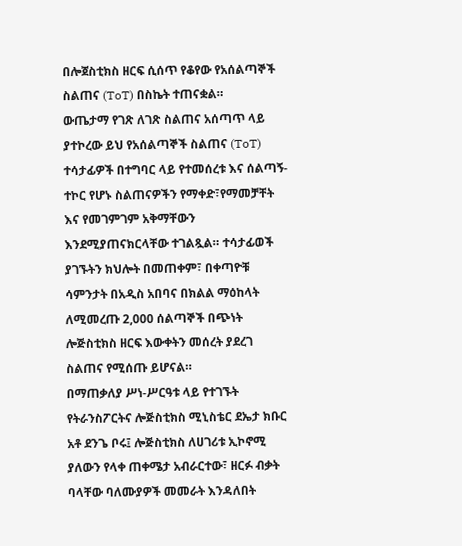በሎጀስቲክስ ዘርፍ ሲሰጥ የቆየው የአሰልጣኞች ስልጠና (ToT) በስኬት ተጠናቋል።
ውጤታማ የገጽ ለገጽ ስልጠና አሰጣጥ ላይ ያተኮረው ይህ የአሰልጣኞች ስልጠና (ToT) ተሳታፊዎች በተግባር ላይ የተመሰረቱ እና ሰልጣኝ-ተኮር የሆኑ ስልጠናዎችን የማቀድ፣የማመቻቸት እና የመገምገም አቅማቸውን እንደሚያጠናክርላቸው ተገልጿል። ተሳታፊወች ያገኙትን ክህሎት በመጠቀም፣ በቀጣዮቹ ሳምንታት በአዲስ አበባና በክልል ማዕከላት ለሚመረጡ 2,000 ሰልጣኞች በጭነት ሎጅስቲክስ ዘርፍ እውቀትን መሰረት ያደረገ ስልጠና የሚሰጡ ይሆናል።
በማጠቃለያ ሥነ-ሥርዓቱ ላይ የተገኙት የትራንስፖርትና ሎጅስቲክስ ሚኒስቴር ደኤታ ክቡር አቶ ደንጌ ቦሩ፤ ሎጅስቲክስ ለሀገሪቱ ኢኮኖሚ ያለውን የላቀ ጠቀሜታ አብራርተው፣ ዘርፉ ብቃት ባላቸው ባለሙያዎች መመራት እንዳለበት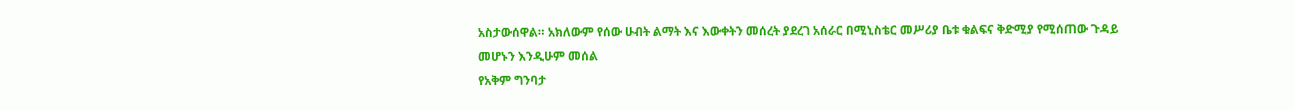አስታውሰዋል። አክለውም የሰው ሁብት ልማት እና እውቀትን መሰረት ያደረገ አሰራር በሚኒስቴር መሥሪያ ቤቱ ቁልፍና ቅድሚያ የሚሰጠው ጉዳይ መሆኑን እንዲሁም መሰል
የአቅም ግንባታ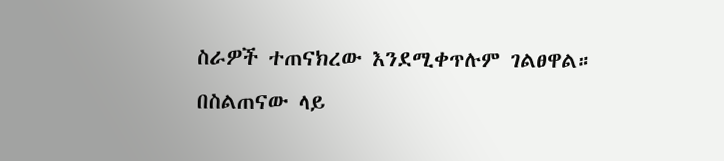ስራዎች ተጠናክረው እንደሚቀጥሉም ገልፀዋል።
በስልጠናው ላይ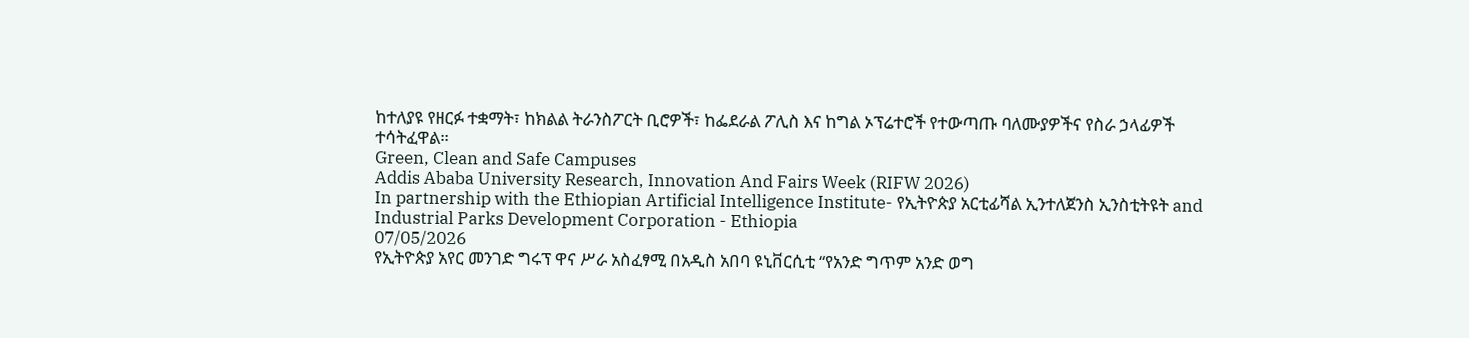ከተለያዩ የዘርፉ ተቋማት፣ ከክልል ትራንስፖርት ቢሮዎች፣ ከፌደራል ፖሊስ እና ከግል ኦፕሬተሮች የተውጣጡ ባለሙያዎችና የስራ ኃላፊዎች ተሳትፈዋል።
Green, Clean and Safe Campuses
Addis Ababa University Research, Innovation And Fairs Week (RIFW 2026)
In partnership with the Ethiopian Artificial Intelligence Institute- የኢትዮጵያ አርቲፊሻል ኢንተለጀንስ ኢንስቲትዩት and Industrial Parks Development Corporation - Ethiopia
07/05/2026
የኢትዮጵያ አየር መንገድ ግሩፕ ዋና ሥራ አስፈፃሚ በአዲስ አበባ ዩኒቨርሲቲ “የአንድ ግጥም አንድ ወግ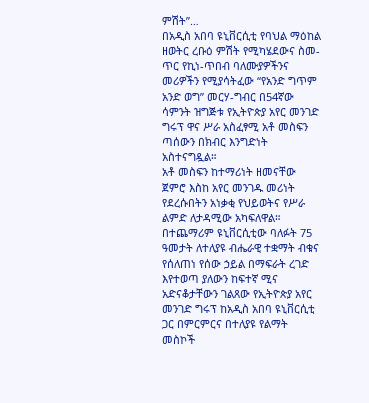ምሽት”…
በአዲስ አበባ ዩኒቨርሲቲ የባህል ማዕከል ዘወትር ረቡዕ ምሽት የሚካሄደውና ስመ-ጥር የኪነ-ጥበብ ባለሙያዎችንና መሪዎችን የሚያሳትፈው “የአንድ ግጥም አንድ ወግ” መርሃ-ግብር በ54ኛው ሳምንት ዝግጅቱ የኢትዮጵያ አየር መንገድ ግሩፕ ዋና ሥራ አስፈፃሚ አቶ መስፍን ጣሰውን በክብር እንግድነት አስተናግዷል።
አቶ መስፍን ከተማሪነት ዘመናቸው ጀምሮ እስከ አየር መንገዱ መሪነት የደረሱበትን አነቃቂ የህይወትና የሥራ ልምድ ለታዳሚው አካፍለዋል።
በተጨማሪም ዩኒቨርሲቲው ባለፉት 75 ዓመታት ለተለያዩ ብሔራዊ ተቋማት ብቁና የሰለጠነ የሰው ኃይል በማፍራት ረገድ እየተወጣ ያለውን ከፍተኛ ሚና አድናቆታቸውን ገልጸው የኢትዮጵያ አየር መንገድ ግሩፕ ከአዲስ አበባ ዩኒቨርሲቲ ጋር በምርምርና በተለያዩ የልማት መስኮች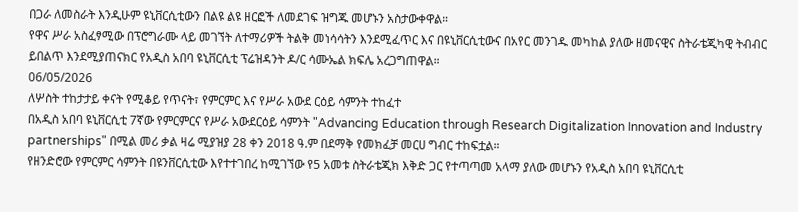በጋራ ለመስራት እንዲሁም ዩኒቨርሲቲውን በልዩ ልዩ ዘርፎች ለመደገፍ ዝግጁ መሆኑን አስታውቀዋል።
የዋና ሥራ አስፈፃሚው በፕሮግራሙ ላይ መገኘት ለተማሪዎች ትልቅ መነሳሳትን እንደሚፈጥር እና በዩኒቨርሲቲውና በአየር መንገዱ መካከል ያለው ዘመናዊና ስትራቴጂካዊ ትብብር ይበልጥ እንደሚያጠናክር የአዲስ አበባ ዩኒቨርሲቲ ፕሬዝዳንት ዶ/ር ሳሙኤል ክፍሌ አረጋግጠዋል።
06/05/2026
ለሦስት ተከታታይ ቀናት የሚቆይ የጥናት፣ የምርምር እና የሥራ አውደ ርዕይ ሳምንት ተከፈተ
በአዲስ አበባ ዩኒቨርሲቲ 7ኛው የምርምርና የሥራ አውደርዕይ ሳምንት "Advancing Education through Research Digitalization Innovation and Industry partnerships" በሚል መሪ ቃል ዛሬ ሚያዝያ 28 ቀን 2018 ዓ.ም በደማቅ የመክፈቻ መርሀ ግብር ተከፍቷል።
የዘንድሮው የምርምር ሳምንት በዩንቨርሲቲው እየተተገበረ ከሚገኘው የ5 አመቱ ስትራቴጂክ እቅድ ጋር የተጣጣመ አላማ ያለው መሆኑን የአዲስ አበባ ዩኒቨርሲቲ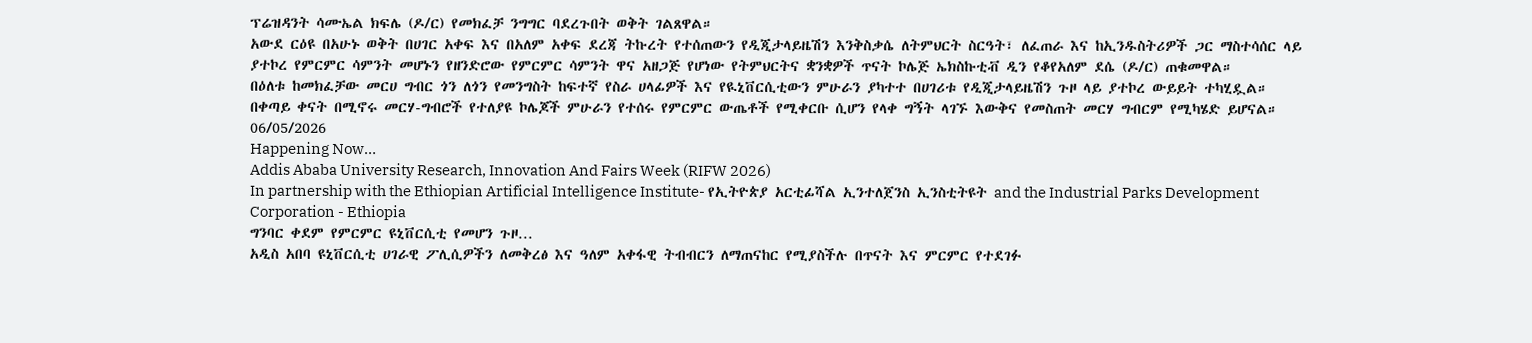ፕሬዝዳንት ሳሙኤል ክፍሌ (ዶ/ር) የመክፈቻ ንግግር ባደረጉበት ወቅት ገልጸዋል።
አውደ ርዕዩ በአሁኑ ወቅት በሀገር አቀፍ እና በአለም አቀፍ ደረጃ ትኩረት የተሰጠውን የዲጂታላይዜሽን እንቅስቃሴ ለትምህርት ስርዓት፣ ለፈጠራ እና ከኢንዱስትሪዎች ጋር ማስተሳሰር ላይ ያተኮረ የምርምር ሳምንት መሆኑን የዘንድሮው የምርምር ሳምንት ዋና አዘጋጅ የሆነው የትምህርትና ቋንቋዎች ጥናት ኮሌጅ ኤክስኩቲቭ ዲን የቆየአለም ደሴ (ዶ/ር) ጠቁመዋል።
በዕለቱ ከመክፈቻው መርሀ ግብር ጎን ለጎን የመንግስት ከፍተኛ የስራ ሀላፊዎች እና የዪኒቨርሲቲውን ምሁራን ያካተተ በሀገሪቱ የዲጂታላይዜሽን ጉዞ ላይ ያተኮረ ውይይት ተካሂዷል።
በቀጣይ ቀናት በሚኖሩ መርሃ-ግብሮች የተለያዩ ኮሌጆች ምሁራን የተሰሩ የምርምር ውጤቶች የሚቀርቡ ሲሆን የላቀ ግኝት ላገኙ እውቅና የመስጠት መርሃ ግብርም የሚካሄድ ይሆናል።
06/05/2026
Happening Now…
Addis Ababa University Research, Innovation And Fairs Week (RIFW 2026)
In partnership with the Ethiopian Artificial Intelligence Institute- የኢትዮጵያ አርቲፊሻል ኢንተለጀንስ ኢንስቲትዩት and the Industrial Parks Development Corporation - Ethiopia
ግንባር ቀደም የምርምር ዩኒቨርሲቲ የመሆን ጉዞ…
አዲስ አበባ ዩኒቨርሲቲ ሀገራዊ ፖሊሲዎችን ለመቅረፅ እና ዓለም አቀፋዊ ትብብርን ለማጠናከር የሚያስችሉ በጥናት እና ምርምር የተደገፉ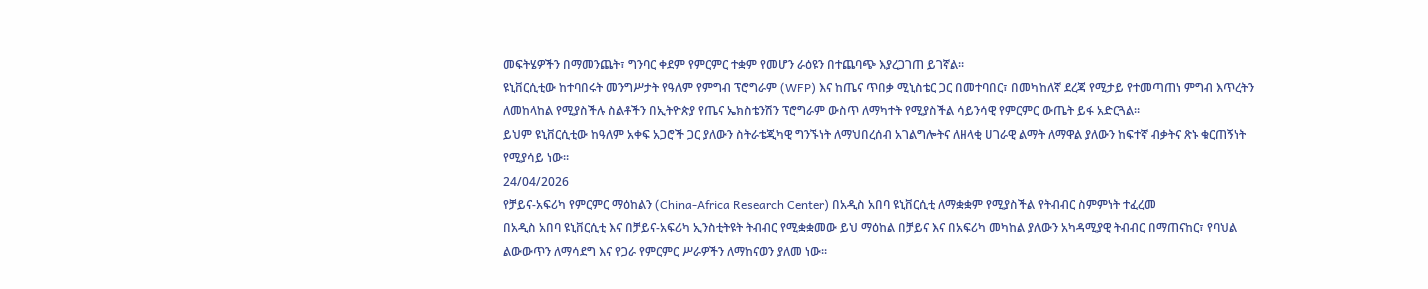መፍትሄዎችን በማመንጨት፣ ግንባር ቀደም የምርምር ተቋም የመሆን ራዕዩን በተጨባጭ እያረጋገጠ ይገኛል።
ዩኒቨርሲቲው ከተባበሩት መንግሥታት የዓለም የምግብ ፕሮግራም (WFP) እና ከጤና ጥበቃ ሚኒስቴር ጋር በመተባበር፣ በመካከለኛ ደረጃ የሚታይ የተመጣጠነ ምግብ እጥረትን ለመከላከል የሚያስችሉ ስልቶችን በኢትዮጵያ የጤና ኤክስቴንሽን ፕሮግራም ውስጥ ለማካተት የሚያስችል ሳይንሳዊ የምርምር ውጤት ይፋ አድርጓል።
ይህም ዩኒቨርሲቲው ከዓለም አቀፍ አጋሮች ጋር ያለውን ስትራቴጂካዊ ግንኙነት ለማህበረሰብ አገልግሎትና ለዘላቂ ሀገራዊ ልማት ለማዋል ያለውን ከፍተኛ ብቃትና ጽኑ ቁርጠኝነት የሚያሳይ ነው።
24/04/2026
የቻይና-አፍሪካ የምርምር ማዕከልን (China-Africa Research Center) በአዲስ አበባ ዩኒቨርሲቲ ለማቋቋም የሚያስችል የትብብር ስምምነት ተፈረመ
በአዲስ አበባ ዩኒቨርሲቲ እና በቻይና-አፍሪካ ኢንስቲትዩት ትብብር የሚቋቋመው ይህ ማዕከል በቻይና እና በአፍሪካ መካከል ያለውን አካዳሚያዊ ትብብር በማጠናከር፣ የባህል ልውውጥን ለማሳደግ እና የጋራ የምርምር ሥራዎችን ለማከናወን ያለመ ነው።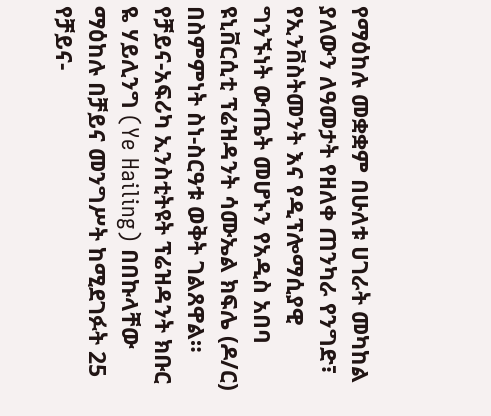የማዕከሉ መቋቋም በሁለቱ ሀገራት መካከል ያለውን ለዓመታት የዘለቀ ጠንካራ የንግድ፣ የኢንቨስትመንት እና የዲፕሎማሲያዊ ግንኙነት ውጤት መሆኑን የአዲስ አበባ ዩኒቨርሲቲ ፕሬዝዳንት ሳሙኤል ክፍሌ (ዶ/ር) በስምምነት ስነ-ስርዓቱ ወቅት ገልጸዋል።
የቻይና-አፍሪካ ኢንስቲትዩት ፕሬዝዳንት ክቡር ዬ ሃይሊንግ (Ye Hailing) በበኩላቸው ማዕከሉ በቻይና መንግሥት ከሚደገፉት 25 የቻይና-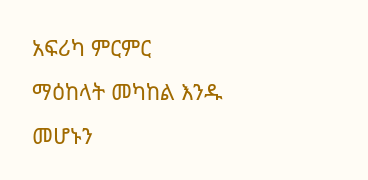አፍሪካ ምርምር ማዕከላት መካከል እንዱ መሆኑን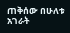ጠቅሰው በሁለቱ አገራት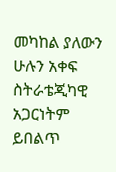መካከል ያለውን ሁሉን አቀፍ ስትራቴጂካዊ አጋርነትም ይበልጥ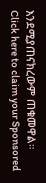እንደሚያጠናክረውም ጠቁመዋል።
Click here to claim your Sponsored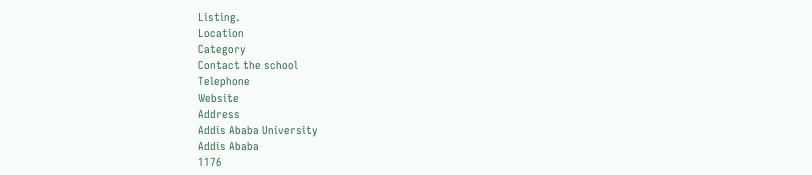Listing.
Location
Category
Contact the school
Telephone
Website
Address
Addis Ababa University
Addis Ababa
1176